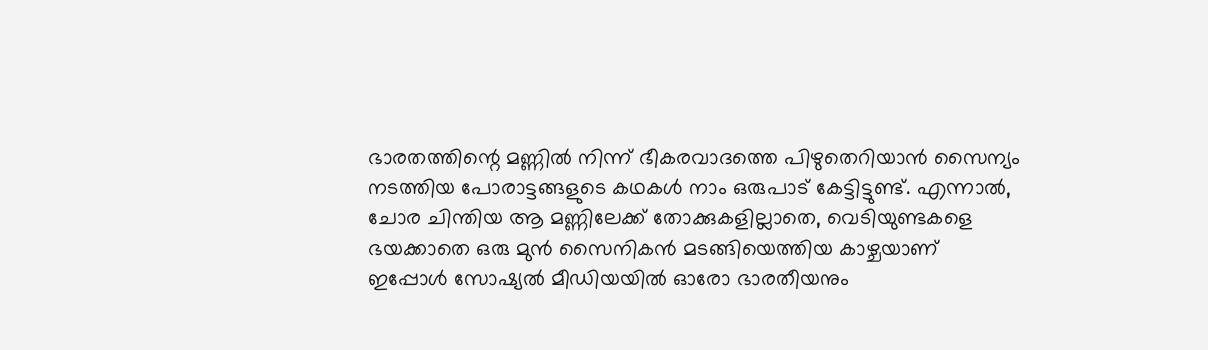ഭാരതത്തിന്റെ മണ്ണിൽ നിന്ന് ഭീകരവാദത്തെ പിഴുതെറിയാൻ സൈന്യം നടത്തിയ പോരാട്ടങ്ങളുടെ കഥകൾ നാം ഒരുപാട് കേട്ടിട്ടുണ്ട്. എന്നാൽ, ചോര ചിന്തിയ ആ മണ്ണിലേക്ക് തോക്കുകളില്ലാതെ, വെടിയുണ്ടകളെ ഭയക്കാതെ ഒരു മുൻ സൈനികൻ മടങ്ങിയെത്തിയ കാഴ്ചയാണ് ഇപ്പോൾ സോഷ്യൽ മീഡിയയിൽ ഓരോ ഭാരതീയനും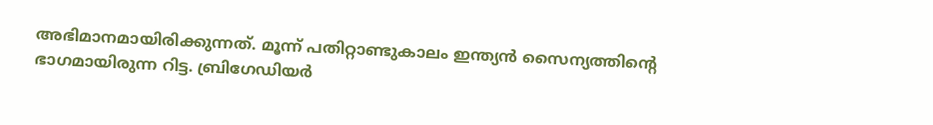അഭിമാനമായിരിക്കുന്നത്. മൂന്ന് പതിറ്റാണ്ടുകാലം ഇന്ത്യൻ സൈന്യത്തിന്റെ ഭാഗമായിരുന്ന റിട്ട. ബ്രിഗേഡിയർ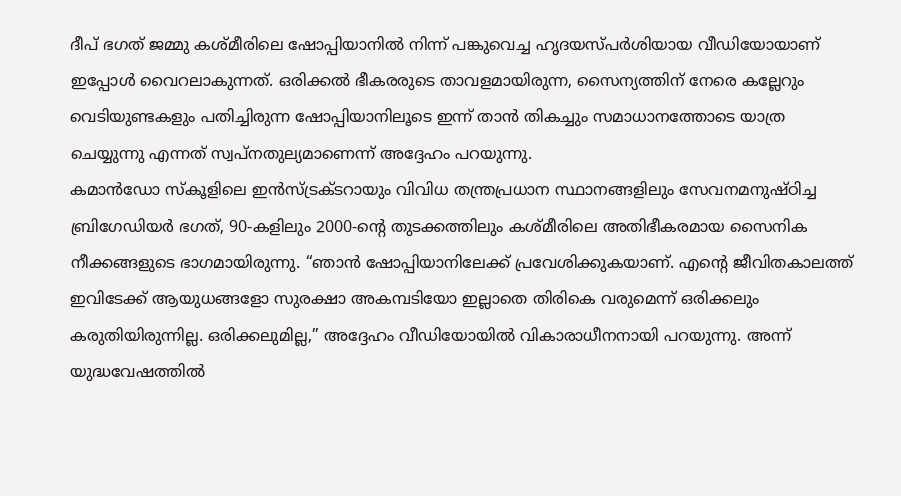ദീപ് ഭഗത് ജമ്മു കശ്മീരിലെ ഷോപ്പിയാനിൽ നിന്ന് പങ്കുവെച്ച ഹൃദയസ്പർശിയായ വീഡിയോയാണ് ഇപ്പോൾ വൈറലാകുന്നത്. ഒരിക്കൽ ഭീകരരുടെ താവളമായിരുന്ന, സൈന്യത്തിന് നേരെ കല്ലേറും വെടിയുണ്ടകളും പതിച്ചിരുന്ന ഷോപ്പിയാനിലൂടെ ഇന്ന് താൻ തികച്ചും സമാധാനത്തോടെ യാത്ര ചെയ്യുന്നു എന്നത് സ്വപ്നതുല്യമാണെന്ന് അദ്ദേഹം പറയുന്നു.
കമാൻഡോ സ്കൂളിലെ ഇൻസ്ട്രക്ടറായും വിവിധ തന്ത്രപ്രധാന സ്ഥാനങ്ങളിലും സേവനമനുഷ്ഠിച്ച ബ്രിഗേഡിയർ ഭഗത്, 90-കളിലും 2000-ന്റെ തുടക്കത്തിലും കശ്മീരിലെ അതിഭീകരമായ സൈനിക നീക്കങ്ങളുടെ ഭാഗമായിരുന്നു. “ഞാൻ ഷോപ്പിയാനിലേക്ക് പ്രവേശിക്കുകയാണ്. എന്റെ ജീവിതകാലത്ത് ഇവിടേക്ക് ആയുധങ്ങളോ സുരക്ഷാ അകമ്പടിയോ ഇല്ലാതെ തിരികെ വരുമെന്ന് ഒരിക്കലും കരുതിയിരുന്നില്ല. ഒരിക്കലുമില്ല,” അദ്ദേഹം വീഡിയോയിൽ വികാരാധീനനായി പറയുന്നു. അന്ന് യുദ്ധവേഷത്തിൽ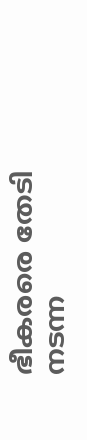ഭീകരരെ തേടി നടന്ന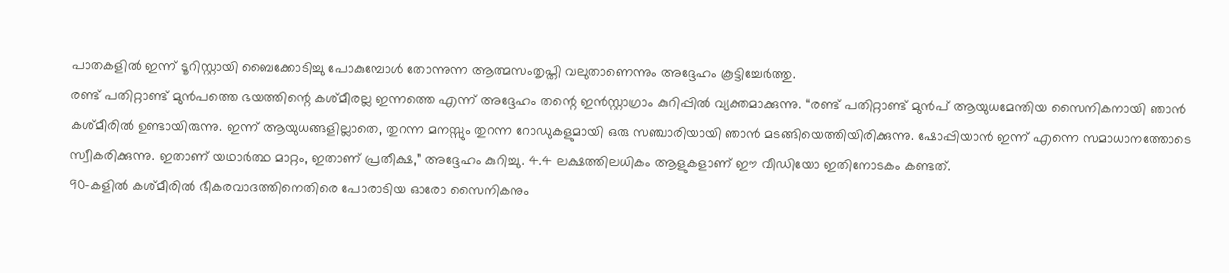പാതകളിൽ ഇന്ന് ടൂറിസ്റ്റായി ബൈക്കോടിച്ചു പോകുമ്പോൾ തോന്നുന്ന ആത്മസംതൃപ്തി വലുതാണെന്നും അദ്ദേഹം കൂട്ടിച്ചേർത്തു.
രണ്ട് പതിറ്റാണ്ട് മുൻപത്തെ ഭയത്തിന്റെ കശ്മീരല്ല ഇന്നത്തെ എന്ന് അദ്ദേഹം തന്റെ ഇൻസ്റ്റാഗ്രാം കുറിപ്പിൽ വ്യക്തമാക്കുന്നു. “രണ്ട് പതിറ്റാണ്ട് മുൻപ് ആയുധമേന്തിയ സൈനികനായി ഞാൻ കശ്മീരിൽ ഉണ്ടായിരുന്നു. ഇന്ന് ആയുധങ്ങളില്ലാതെ, തുറന്ന മനസ്സും തുറന്ന റോഡുകളുമായി ഒരു സഞ്ചാരിയായി ഞാൻ മടങ്ങിയെത്തിയിരിക്കുന്നു. ഷോപ്പിയാൻ ഇന്ന് എന്നെ സമാധാനത്തോടെ സ്വീകരിക്കുന്നു. ഇതാണ് യഥാർത്ഥ മാറ്റം, ഇതാണ് പ്രതീക്ഷ,” അദ്ദേഹം കുറിച്ചു. 4.4 ലക്ഷത്തിലധികം ആളുകളാണ് ഈ വീഡിയോ ഇതിനോടകം കണ്ടത്.
90-കളിൽ കശ്മീരിൽ ഭീകരവാദത്തിനെതിരെ പോരാടിയ ഓരോ സൈനികനും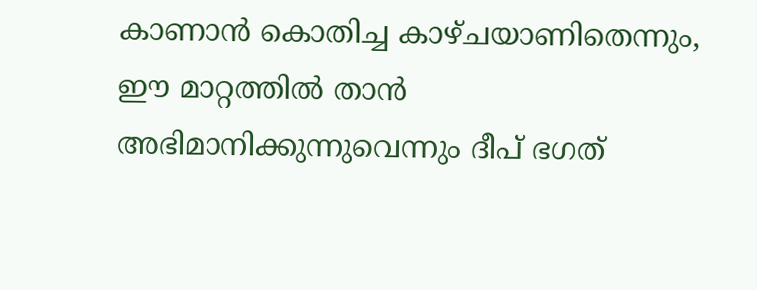കാണാൻ കൊതിച്ച കാഴ്ചയാണിതെന്നും, ഈ മാറ്റത്തിൽ താൻ അഭിമാനിക്കുന്നുവെന്നും ദീപ് ഭഗത്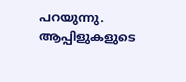പറയുന്നു. ആപ്പിളുകളുടെ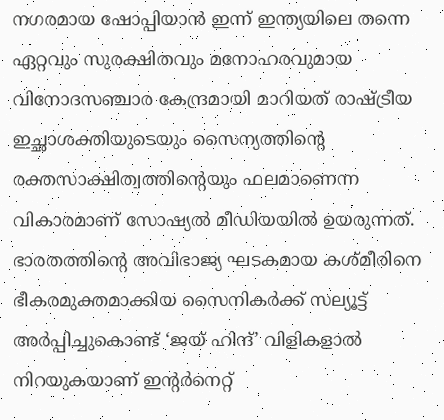നഗരമായ ഷോപ്പിയാൻ ഇന്ന് ഇന്ത്യയിലെ തന്നെ ഏറ്റവും സുരക്ഷിതവും മനോഹരവുമായ വിനോദസഞ്ചാര കേന്ദ്രമായി മാറിയത് രാഷ്ട്രീയ ഇച്ഛാശക്തിയുടെയും സൈന്യത്തിന്റെ രക്തസാക്ഷിത്വത്തിന്റെയും ഫലമാണെന്ന വികാരമാണ് സോഷ്യൽ മീഡിയയിൽ ഉയരുന്നത്. ഭാരതത്തിന്റെ അവിഭാജ്യ ഘടകമായ കശ്മീരിനെ ഭീകരമുക്തമാക്കിയ സൈനികർക്ക് സല്യൂട്ട് അർപ്പിച്ചുകൊണ്ട് ‘ജയ് ഹിന്ദ്’ വിളികളാൽ നിറയുകയാണ് ഇന്റർനെറ്റ്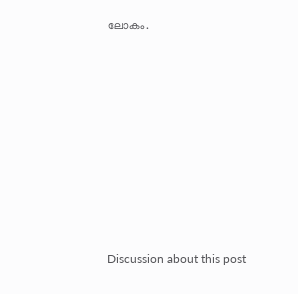ലോകം.












Discussion about this post